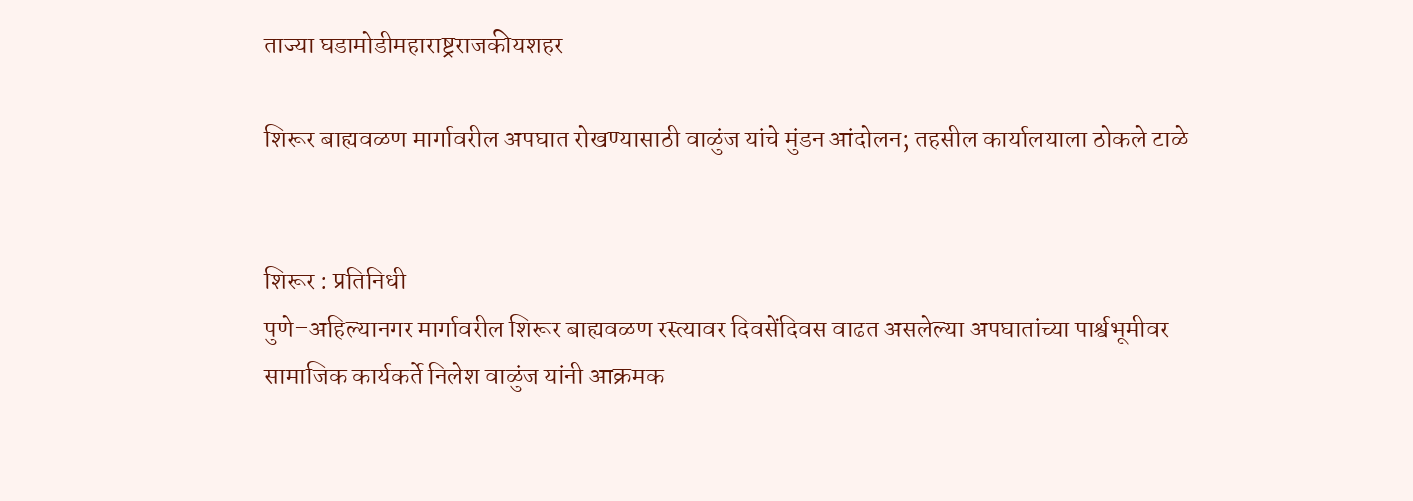ताज्या घडामोडीमहाराष्ट्रराजकीयशहर

शिरूर बाह्यवळण मार्गावरील अपघात रोखण्यासाठी वाळुंज यांचे मुंडन आंदोलन; तहसील कार्यालयाला ठोकले टाळे


शिरूर : प्रतिनिधी
पुणे–अहिल्यानगर मार्गावरील शिरूर बाह्यवळण रस्त्यावर दिवसेंदिवस वाढत असलेल्या अपघातांच्या पार्श्वभूमीवर सामाजिक कार्यकर्ते निलेश वाळुंज यांनी आक्रमक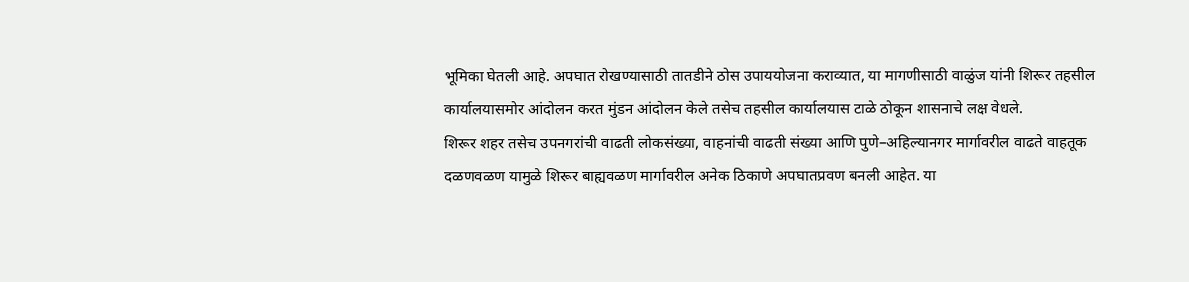भूमिका घेतली आहे. अपघात रोखण्यासाठी तातडीने ठोस उपाययोजना कराव्यात, या मागणीसाठी वाळुंज यांनी शिरूर तहसील कार्यालयासमोर आंदोलन करत मुंडन आंदोलन केले तसेच तहसील कार्यालयास टाळे ठोकून शासनाचे लक्ष वेधले.
शिरूर शहर तसेच उपनगरांची वाढती लोकसंख्या, वाहनांची वाढती संख्या आणि पुणे–अहिल्यानगर मार्गावरील वाढते वाहतूक दळणवळण यामुळे शिरूर बाह्यवळण मार्गावरील अनेक ठिकाणे अपघातप्रवण बनली आहेत. या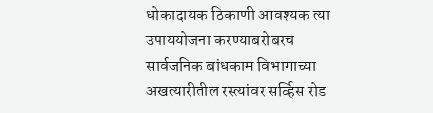धोकादायक ठिकाणी आवश्यक त्या उपाययोजना करण्याबरोबरच सार्वजनिक बांधकाम विभागाच्या अखत्यारीतील रस्त्यांवर सर्व्हिस रोड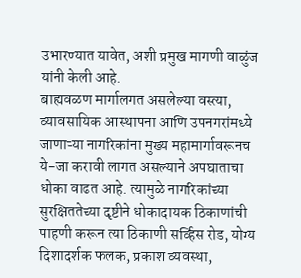उभारण्यात यावेत, अशी प्रमुख मागणी वाळुंज यांनी केली आहे.
बाह्यवळण मार्गालगत असलेल्या वस्त्या, व्यावसायिक आस्थापना आणि उपनगरांमध्ये जाणाऱ्या नागरिकांना मुख्य महामार्गावरूनच ये-जा करावी लागत असल्याने अपघाताचा धोका वाढत आहे. त्यामुळे नागरिकांच्या सुरक्षिततेच्या दृष्टीने धोकादायक ठिकाणांची पाहणी करून त्या ठिकाणी सर्व्हिस रोड, योग्य दिशादर्शक फलक, प्रकाश व्यवस्था,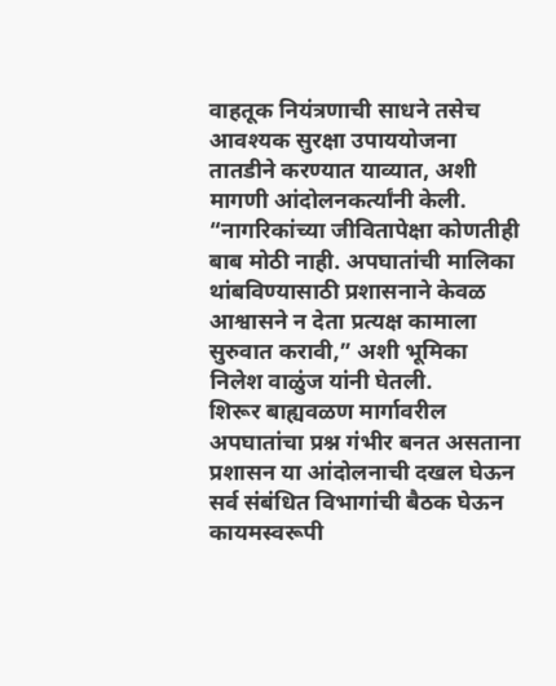वाहतूक नियंत्रणाची साधने तसेच आवश्यक सुरक्षा उपाययोजना तातडीने करण्यात याव्यात, अशी मागणी आंदोलनकर्त्यांनी केली.
“नागरिकांच्या जीवितापेक्षा कोणतीही बाब मोठी नाही. अपघातांची मालिका थांबविण्यासाठी प्रशासनाने केवळ आश्वासने न देता प्रत्यक्ष कामाला सुरुवात करावी,” अशी भूमिका निलेश वाळुंज यांनी घेतली.
शिरूर बाह्यवळण मार्गावरील अपघातांचा प्रश्न गंभीर बनत असताना प्रशासन या आंदोलनाची दखल घेऊन सर्व संबंधित विभागांची बैठक घेऊन कायमस्वरूपी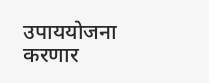उपाययोजना करणार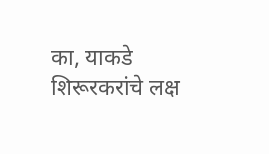का, याकडे शिरूरकरांचे लक्ष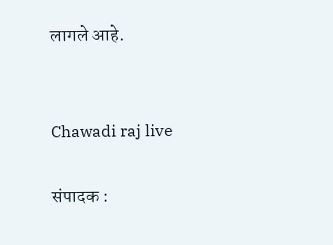लागले आहे.


Chawadi raj live

संपादक :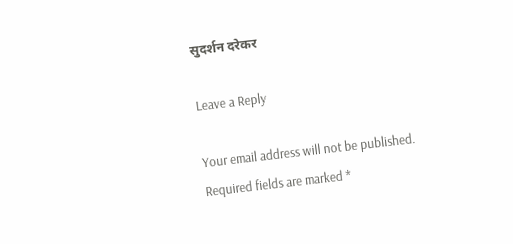सुदर्शन दरेकर

Leave a Reply

Your email address will not be published. Required fields are marked *